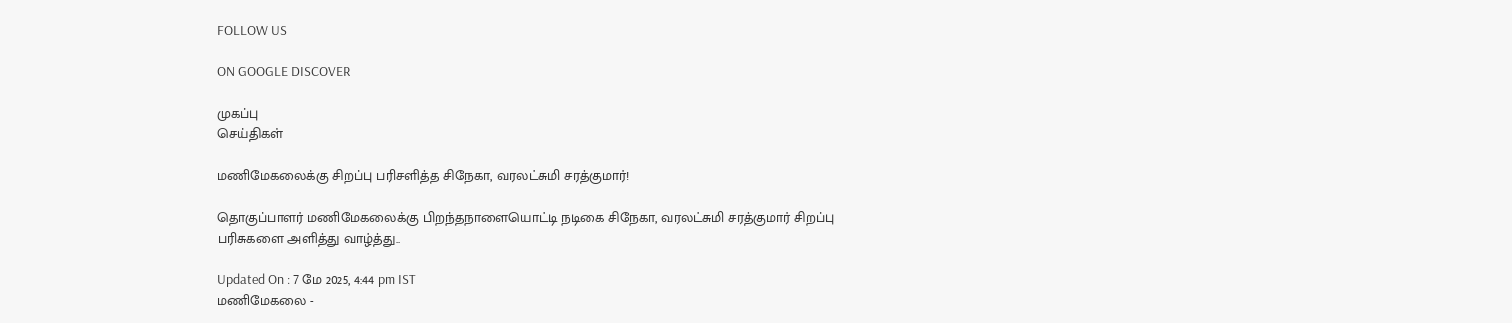FOLLOW US

ON GOOGLE DISCOVER

முகப்பு
செய்திகள்

மணிமேகலைக்கு சிறப்பு பரிசளித்த சிநேகா, வரலட்சுமி சரத்குமார்!

தொகுப்பாளர் மணிமேகலைக்கு பிறந்தநாளையொட்டி நடிகை சிநேகா, வரலட்சுமி சரத்குமார் சிறப்பு பரிசுகளை அளித்து வாழ்த்து..

Updated On : 7 மே 2025, 4:44 pm IST
மணிமேகலை -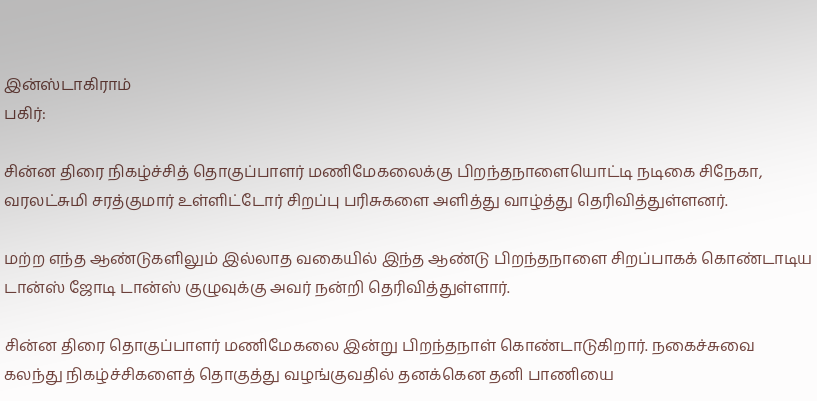இன்ஸ்டாகிராம்
பகிர்:

சின்ன திரை நிகழ்ச்சித் தொகுப்பாளர் மணிமேகலைக்கு பிறந்தநாளையொட்டி நடிகை சிநேகா, வரலட்சுமி சரத்குமார் உள்ளிட்டோர் சிறப்பு பரிசுகளை அளித்து வாழ்த்து தெரிவித்துள்ளனர்.

மற்ற எந்த ஆண்டுகளிலும் இல்லாத வகையில் இந்த ஆண்டு பிறந்தநாளை சிறப்பாகக் கொண்டாடிய டான்ஸ் ஜோடி டான்ஸ் குழுவுக்கு அவர் நன்றி தெரிவித்துள்ளார்.

சின்ன திரை தொகுப்பாளர் மணிமேகலை இன்று பிறந்தநாள் கொண்டாடுகிறார். நகைச்சுவை கலந்து நிகழ்ச்சிகளைத் தொகுத்து வழங்குவதில் தனக்கென தனி பாணியை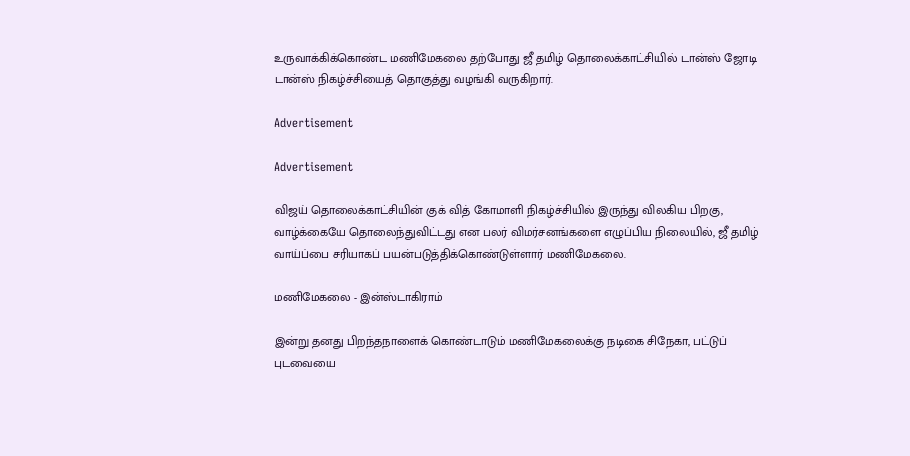உருவாக்கிக்கொண்ட மணிமேகலை தற்போது ஜீ தமிழ் தொலைக்காட்சியில் டான்ஸ் ஜோடி டான்ஸ் நிகழ்ச்சியைத் தொகுத்து வழங்கி வருகிறார்.

Advertisement

Advertisement

விஜய் தொலைக்காட்சியின் குக் வித் கோமாளி நிகழ்ச்சியில் இருந்து விலகிய பிறகு, வாழ்க்கையே தொலைந்துவிட்டது என பலர் விமர்சனங்களை எழுப்பிய நிலையில், ஜீ தமிழ் வாய்ப்பை சரியாகப் பயன்படுத்திக்கொண்டுள்ளார் மணிமேகலை.

மணிமேகலை - இன்ஸ்டாகிராம்

இன்று தனது பிறந்தநாளைக் கொண்டாடும் மணிமேகலைக்கு நடிகை சிநேகா, பட்டுப் புடவையை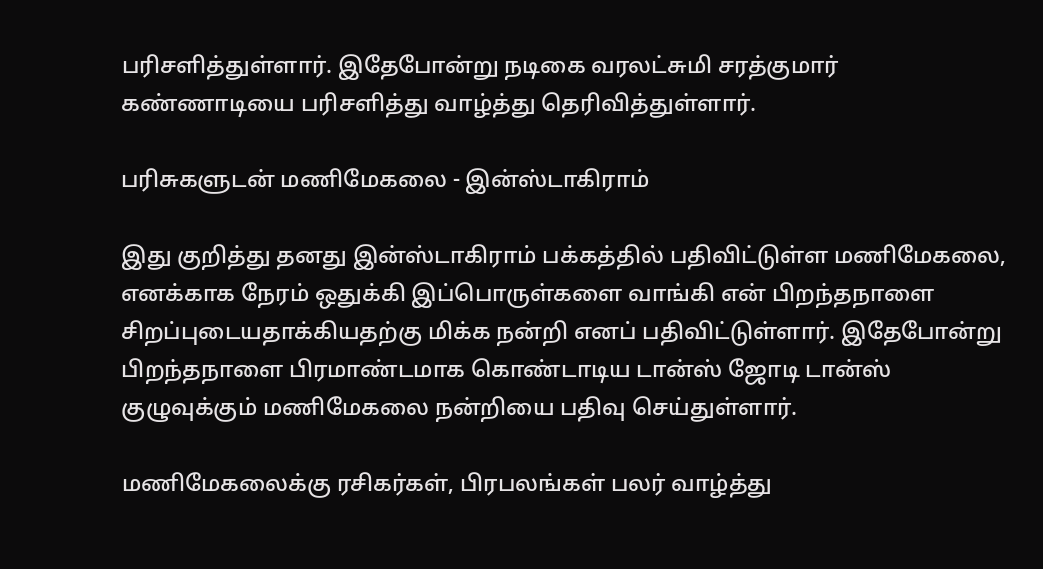பரிசளித்துள்ளார். இதேபோன்று நடிகை வரலட்சுமி சரத்குமார் கண்ணாடியை பரிசளித்து வாழ்த்து தெரிவித்துள்ளார்.

பரிசுகளுடன் மணிமேகலை - இன்ஸ்டாகிராம்

இது குறித்து தனது இன்ஸ்டாகிராம் பக்கத்தில் பதிவிட்டுள்ள மணிமேகலை, எனக்காக நேரம் ஒதுக்கி இப்பொருள்களை வாங்கி என் பிறந்தநாளை சிறப்புடையதாக்கியதற்கு மிக்க நன்றி எனப் பதிவிட்டுள்ளார். இதேபோன்று பிறந்தநாளை பிரமாண்டமாக கொண்டாடிய டான்ஸ் ஜோடி டான்ஸ் குழுவுக்கும் மணிமேகலை நன்றியை பதிவு செய்துள்ளார்.

மணிமேகலைக்கு ரசிகர்கள், பிரபலங்கள் பலர் வாழ்த்து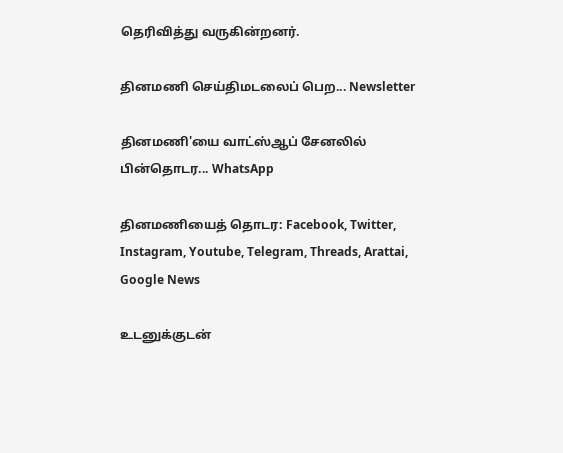தெரிவித்து வருகின்றனர்.

தினமணி செய்திமடலைப் பெற... Newsletter

தினமணி'யை வாட்ஸ்ஆப் சேனலில் பின்தொடர... WhatsApp

தினமணியைத் தொடர: Facebook, Twitter, Instagram, Youtube, Telegram, Threads, Arattai, Google News

உடனுக்குடன்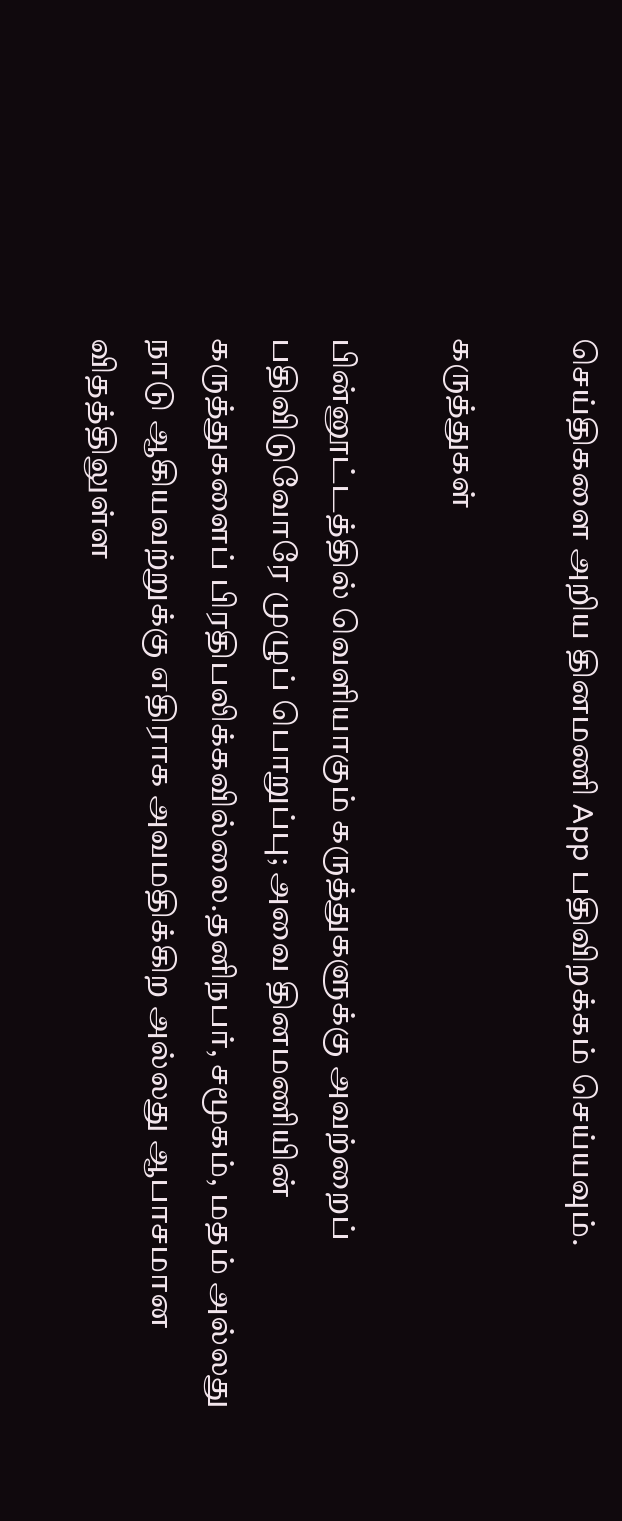செய்திகளை அறிய தினமணி App பதிவிறக்கம் செய்யவும்.

கருத்துகள்

பின்னூட்டத்தில் வெளியாகும் கருத்துகளுக்கு அவற்றைப் பதிவிடுவோரே முழுப் பொறுப்பு; அவை தினமணியின் கருத்துகளைப் பிரதிபலிக்கவில்லை.தனிநபர், சமூகம், மதம் அல்லது நாடு ஆகியவற்றுக்கு எதிராக அவமதிக்கிற அல்லது ஆபாசமான விதத்திலுள்ள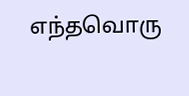எந்தவொரு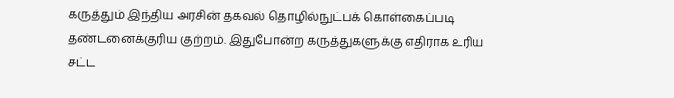கருத்தும் இந்திய அரசின் தகவல் தொழில்நுட்பக் கொள்கைப்படி தண்டனைக்குரிய குற்றம். இதுபோன்ற கருத்துகளுக்கு எதிராக உரிய சட்ட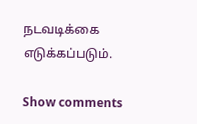நடவடிக்கை எடுக்கப்படும்.

Show comments